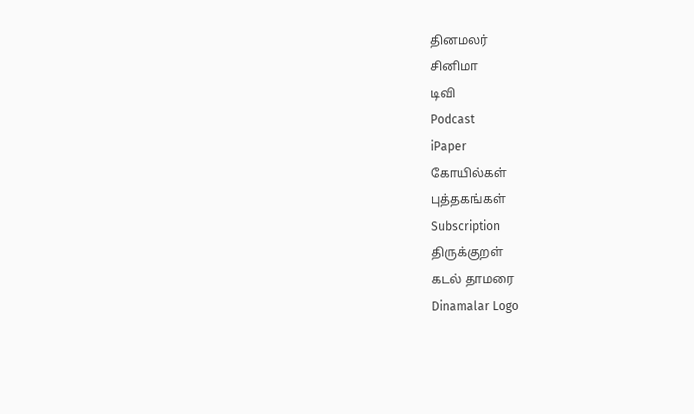தினமலர்
சினிமா
டிவி
Podcast
iPaper
கோயில்கள்
புத்தகங்கள்
Subscription
திருக்குறள்
கடல் தாமரை
Dinamalar Logo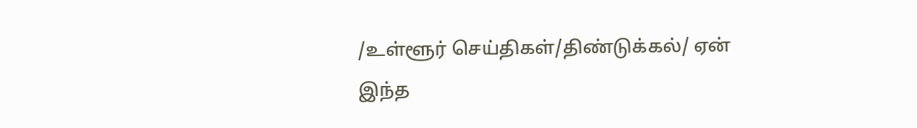/உள்ளூர் செய்திகள்/திண்டுக்கல்/ ஏன் இந்த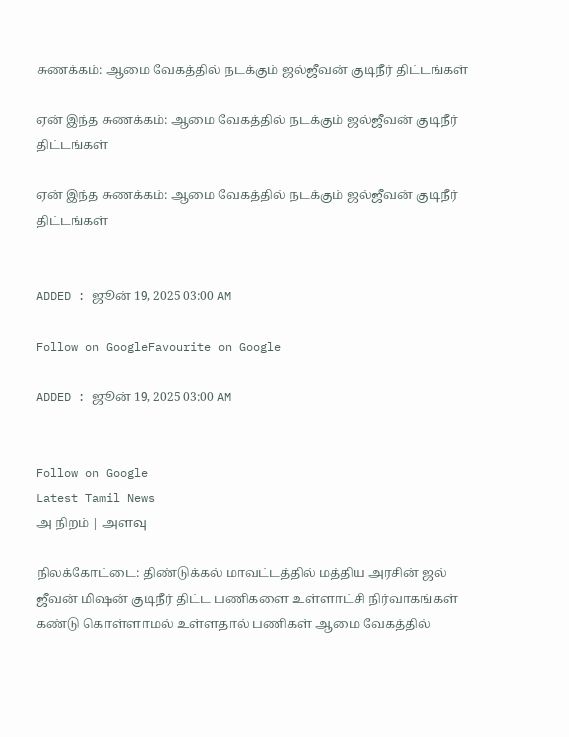சுணக்கம்: ஆமை வேகத்தில் நடக்கும் ஜல்ஜீவன் குடிநீர் திட்டங்கள்

ஏன் இந்த சுணக்கம்: ஆமை வேகத்தில் நடக்கும் ஜல்ஜீவன் குடிநீர் திட்டங்கள்

ஏன் இந்த சுணக்கம்: ஆமை வேகத்தில் நடக்கும் ஜல்ஜீவன் குடிநீர் திட்டங்கள்


ADDED : ஜூன் 19, 2025 03:00 AM

Follow on GoogleFavourite on Google

ADDED : ஜூன் 19, 2025 03:00 AM


Follow on Google
Latest Tamil News
அ நிறம் | அளவு

நிலக்கோட்டை: திண்டுக்கல் மாவட்டத்தில் மத்திய அரசின் ஜல் ஜீவன் மிஷன் குடிநீர் திட்ட பணிகளை உள்ளாட்சி நிர்வாகங்கள் கண்டு கொள்ளாமல் உள்ளதால் பணிகள் ஆமை வேகத்தில்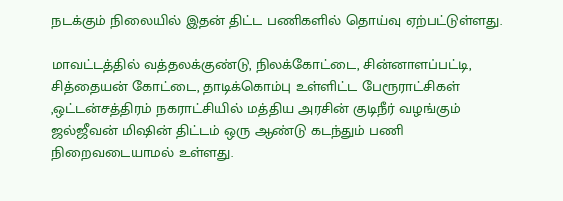நடக்கும் நிலையில் இதன் திட்ட பணிகளில் தொய்வு ஏற்பட்டுள்ளது.

மாவட்டத்தில் வத்தலக்குண்டு, நிலக்கோட்டை, சின்னாளப்பட்டி, சித்தையன் கோட்டை, தாடிக்கொம்பு உள்ளிட்ட பேரூராட்சிகள் ,ஒட்டன்சத்திரம் நகராட்சியில் மத்திய அரசின் குடிநீர் வழங்கும் ஜல்ஜீவன் மிஷின் திட்டம் ஒரு ஆண்டு கடந்தும் பணி நிறைவடையாமல் உள்ளது.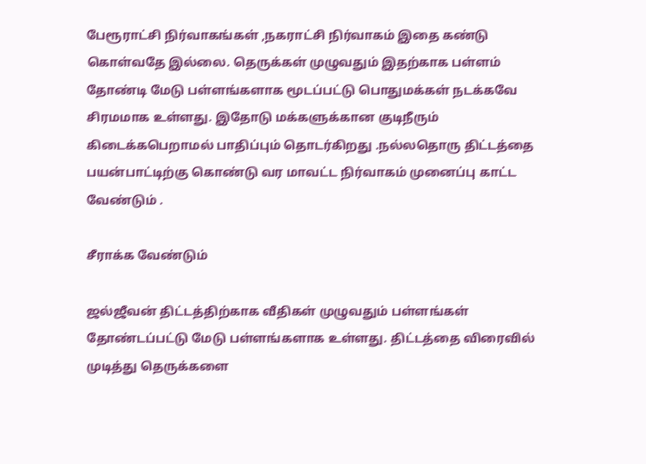பேரூராட்சி நிர்வாகங்கள் ,நகராட்சி நிர்வாகம் இதை கண்டு கொள்வதே இல்லை. தெருக்கள் முழுவதும் இதற்காக பள்ளம் தோண்டி மேடு பள்ளங்களாக மூடப்பட்டு பொதுமக்கள் நடக்கவே சிரமமாக உள்ளது. இதோடு மக்களுக்கான குடிநீரும் கிடைக்கபெறாமல் பாதிப்பும் தொடர்கிறது .நல்லதொரு திட்டத்தை பயன்பாட்டிற்கு கொண்டு வர மாவட்ட நிர்வாகம் முனைப்பு காட்ட வேண்டும் .

சீராக்க வேண்டும்

ஜல்ஜீவன் திட்டத்திற்காக வீதிகள் முழுவதும் பள்ளங்கள் தோண்டப்பட்டு மேடு பள்ளங்களாக உள்ளது. திட்டத்தை விரைவில் முடித்து தெருக்களை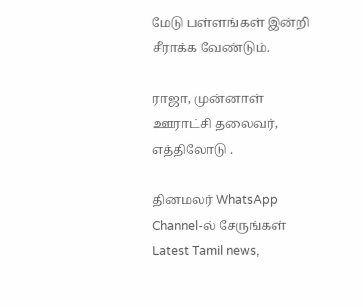மேடு பள்ளங்கள் இன்றி சீராக்க வேண்டும்.

ராஜா, முன்னாள் ஊராட்சி தலைவர், எத்திலோடு .

தினமலர் WhatsApp Channel-ல் சேருங்கள்
Latest Tamil news,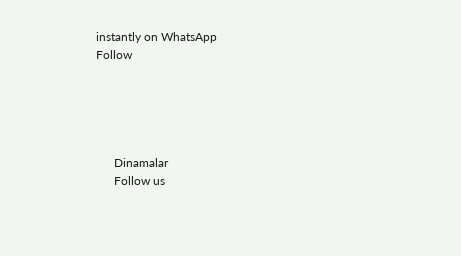instantly on WhatsApp
Follow





      Dinamalar
      Follow us